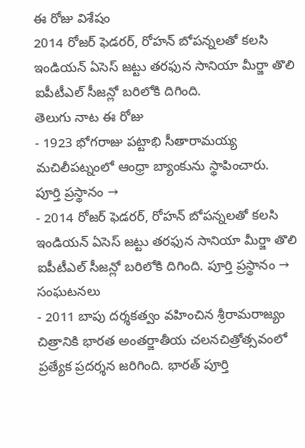ఈ రోజు విశేషం
2014 రోజర్ ఫెడరర్, రోహన్ బోపన్నలతో కలసి ఇండియన్ ఏసెస్ జట్టు తరఫున సానియా మీర్జా తొలి ఐపీటీఎల్ సీజన్లో బరిలోకి దిగింది.
తెలుగు నాట ఈ రోజు
- 1923 భోగరాజు పట్టాభి సీతారామయ్య మచిలీపట్నంలో ఆంధ్రా బ్యాంకును స్థాపించారు. పూర్తి ప్రస్థానం →
- 2014 రోజర్ ఫెడరర్, రోహన్ బోపన్నలతో కలసి ఇండియన్ ఏసెస్ జట్టు తరఫున సానియా మీర్జా తొలి ఐపీటీఎల్ సీజన్లో బరిలోకి దిగింది. పూర్తి ప్రస్థానం →
సంఘటనలు
- 2011 బాపు దర్శకత్వం వహించిన శ్రీరామరాజ్యం చిత్రానికి భారత అంతర్జాతీయ చలనచిత్రోత్సవంలో ప్రత్యేక ప్రదర్శన జరిగింది. భారత్ పూర్తి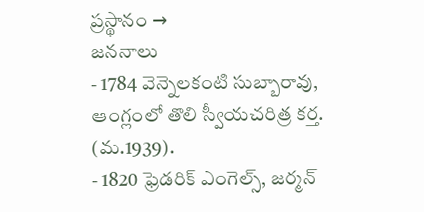ప్రస్థానం →
జననాలు
- 1784 వెన్నెలకంటి సుబ్బారావు, ఆంగ్లంలో తొలి స్వీయచరిత్ర కర్త. (మ.1939).
- 1820 ఫ్రెడరిక్ ఎంగెల్స్, జర్మన్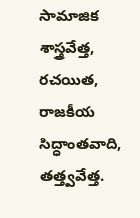సామాజిక శాస్త్రవేత్త, రచయిత, రాజకీయ సిద్ధాంతవాది, తత్త్వవేత్త.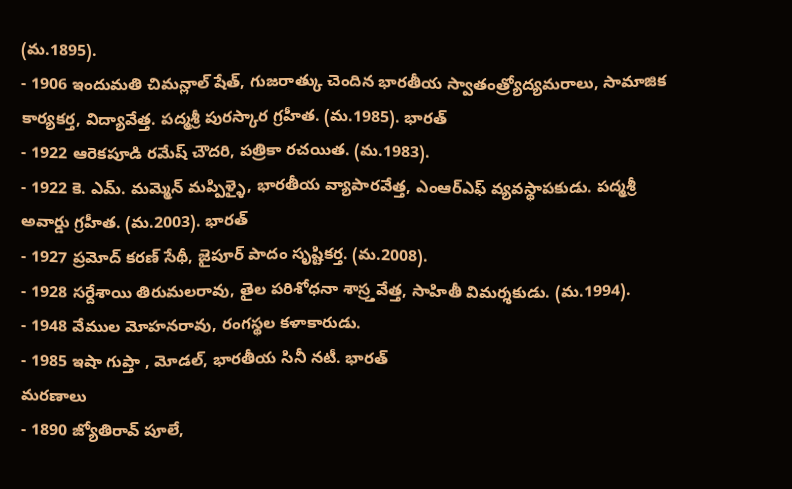(మ.1895).
- 1906 ఇందుమతి చిమన్లాల్ షేత్, గుజరాత్కు చెందిన భారతీయ స్వాతంత్ర్యోద్యమరాలు, సామాజిక కార్యకర్త, విద్యావేత్త. పద్మశ్రీ పురస్కార గ్రహీత. (మ.1985). భారత్
- 1922 ఆరెకపూడి రమేష్ చౌదరి, పత్రికా రచయిత. (మ.1983).
- 1922 కె. ఎమ్. మమ్మెన్ మప్పిళ్ళై, భారతీయ వ్యాపారవేత్త, ఎంఆర్ఎఫ్ వ్యవస్థాపకుడు. పద్మశ్రీ అవార్డు గ్రహీత. (మ.2003). భారత్
- 1927 ప్రమోద్ కరణ్ సేథీ, జైపూర్ పాదం సృష్టికర్త. (మ.2008).
- 1928 సర్దేశాయి తిరుమలరావు, తైల పరిశోధనా శాస్ర్తవేత్త, సాహితీ విమర్శకుడు. (మ.1994).
- 1948 వేముల మోహనరావు, రంగస్థల కళాకారుడు.
- 1985 ఇషా గుప్తా , మోడల్, భారతీయ సినీ నటీ. భారత్
మరణాలు
- 1890 జ్యోతిరావ్ పూలే,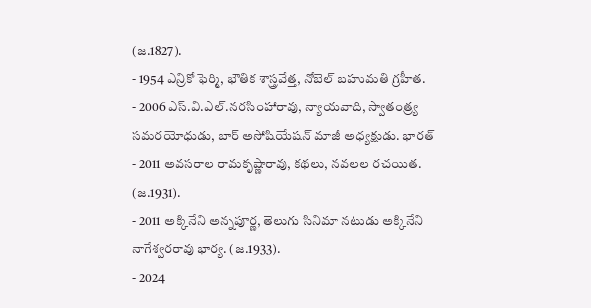(జ.1827).
- 1954 ఎన్రికో ఫెర్మి, భౌతిక శాస్త్రవేత్త, నోబెల్ బహుమతి గ్రహీత.
- 2006 ఎస్.వి.ఎల్.నరసింహారావు, న్యాయవాది, స్వాతంత్ర్య సమరయోధుడు, బార్ అసోషియేషన్ మాజీ అధ్యక్షుడు. భారత్
- 2011 అవసరాల రామకృష్ణారావు, కథలు, నవలల రచయిత. (జ.1931).
- 2011 అక్కినేని అన్నపూర్ణ, తెలుగు సినిమా నటుడు అక్కినేని నాగేశ్వరరావు భార్య. (జ.1933).
- 2024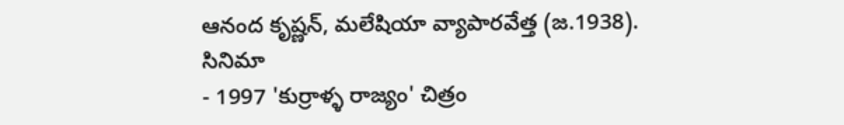ఆనంద కృష్ణన్, మలేషియా వ్యాపారవేత్త (జ.1938).
సినిమా
- 1997 'కుర్రాళ్ళ రాజ్యం' చిత్రం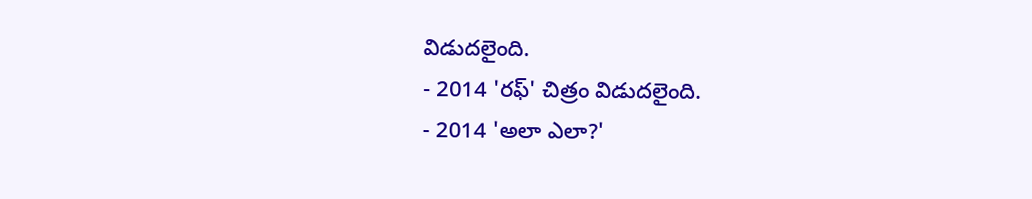విడుదలైంది.
- 2014 'రఫ్' చిత్రం విడుదలైంది.
- 2014 'అలా ఎలా?'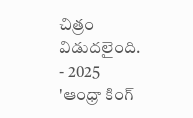చిత్రం విడుదలైంది.
- 2025 'ఆంధ్రా కింగ్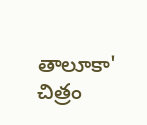తాలూకా' చిత్రం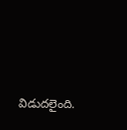విడుదలైంది.